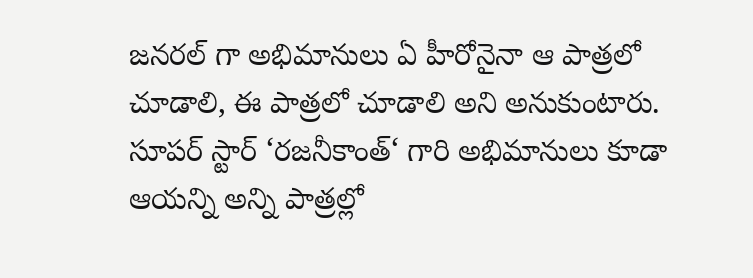జనరల్ గా అభిమానులు ఏ హీరోనైనా ఆ పాత్రలో చూడాలి, ఈ పాత్రలో చూడాలి అని అనుకుంటారు. సూపర్ స్టార్ ‘రజనీకాంత్‘ గారి అభిమానులు కూడా ఆయన్ని అన్ని పాత్రల్లో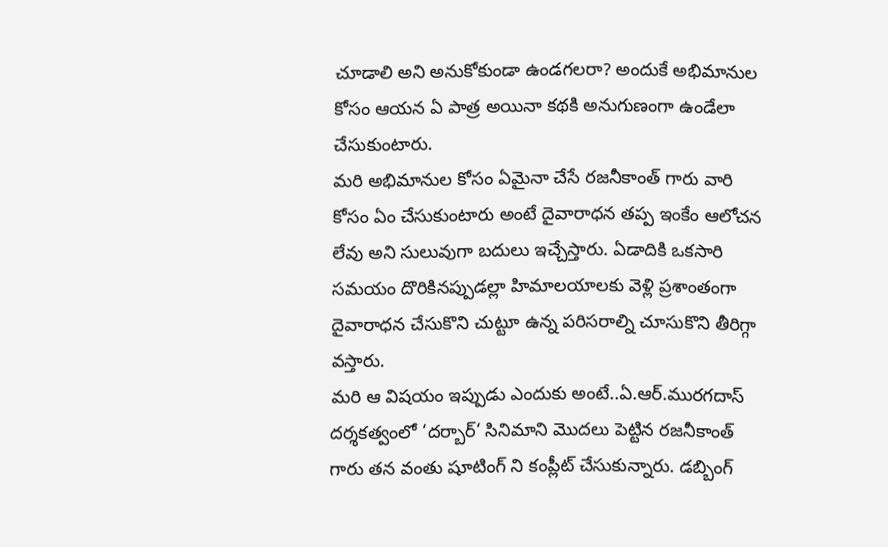చూడాలి అని అనుకోకుండా ఉండగలరా? అందుకే అభిమానుల కోసం ఆయన ఏ పాత్ర అయినా కథకి అనుగుణంగా ఉండేలా చేసుకుంటారు.
మరి అభిమానుల కోసం ఏమైనా చేసే రజనీకాంత్ గారు వారి కోసం ఏం చేసుకుంటారు అంటే దైవారాధన తప్ప ఇంకేం ఆలోచన లేవు అని సులువుగా బదులు ఇచ్చేస్తారు. ఏడాదికి ఒకసారి సమయం దొరికినప్పుడల్లా హిమాలయాలకు వెళ్లి ప్రశాంతంగా దైవారాధన చేసుకొని చుట్టూ ఉన్న పరిసరాల్ని చూసుకొని తీరిగ్గా వస్తారు.
మరి ఆ విషయం ఇప్పుడు ఎందుకు అంటే..ఏ.ఆర్.మురగదాస్ దర్శకత్వంలో ‘దర్బార్‘ సినిమాని మొదలు పెట్టిన రజనీకాంత్ గారు తన వంతు షూటింగ్ ని కంప్లీట్ చేసుకున్నారు. డబ్బింగ్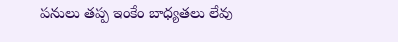పనులు తప్ప ఇంకేం బాధ్యతలు లేవు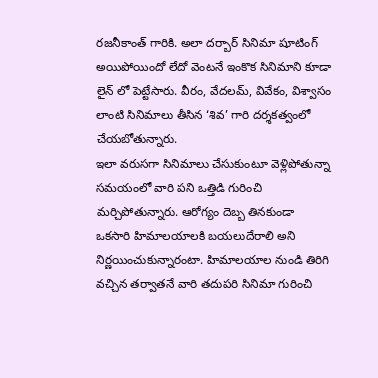రజనీకాంత్ గారికి. అలా దర్బార్ సినిమా షూటింగ్ అయిపోయిందో లేదో వెంటనే ఇంకొక సినిమాని కూడా లైన్ లో పెట్టేసారు. వీరం, వేదలమ్, వివేకం, విశ్వాసం లాంటి సినిమాలు తీసిన ‘శివ’ గారి దర్శకత్వంలో చేయబోతున్నారు.
ఇలా వరుసగా సినిమాలు చేసుకుంటూ వెళ్లిపోతున్నా సమయంలో వారి పని ఒత్తిడి గురించి మర్చిపోతున్నారు. ఆరోగ్యం దెబ్బ తినకుండా ఒకసారి హిమాలయాలకి బయలుదేరాలి అని నిర్ణయించుకున్నారంటా. హిమాలయాల నుండి తిరిగి వచ్చిన తర్వాతనే వారి తదుపరి సినిమా గురించి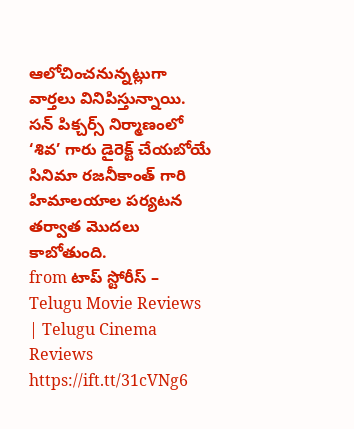ఆలోచించనున్నట్లుగా వార్తలు వినిపిస్తున్నాయి. సన్ పిక్చర్స్ నిర్మాణంలో ‘శివ’ గారు డైరెక్ట్ చేయబోయే సినిమా రజనీకాంత్ గారి హిమాలయాల పర్యటన తర్వాత మొదలు కాబోతుంది.
from టాప్ స్టోరీస్ – Telugu Movie Reviews | Telugu Cinema Reviews https://ift.tt/31cVNg6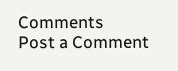Comments
Post a Comment